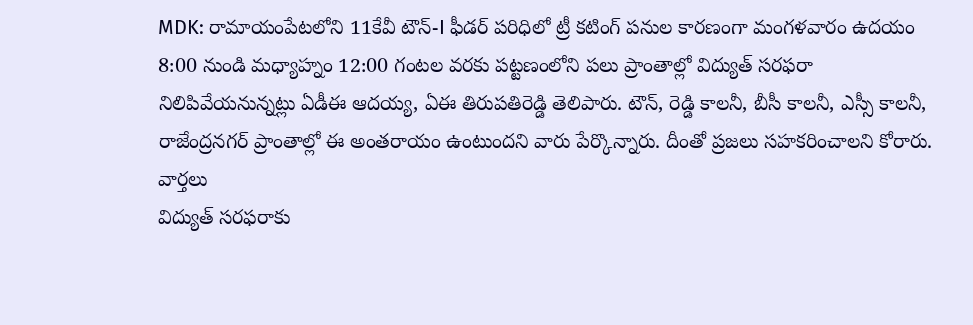MDK: రామాయంపేటలోని 11కేవీ టౌన్-I ఫీడర్ పరిధిలో ట్రీ కటింగ్ పనుల కారణంగా మంగళవారం ఉదయం 8:00 నుండి మధ్యాహ్నం 12:00 గంటల వరకు పట్టణంలోని పలు ప్రాంతాల్లో విద్యుత్ సరఫరా నిలిపివేయనున్నట్లు ఏడీఈ ఆదయ్య, ఏఈ తిరుపతిరెడ్డి తెలిపారు. టౌన్, రెడ్డి కాలనీ, బీసీ కాలనీ, ఎస్సీ కాలనీ, రాజేంద్రనగర్ ప్రాంతాల్లో ఈ అంతరాయం ఉంటుందని వారు పేర్కొన్నారు. దీంతో ప్రజలు సహకరించాలని కోరారు.
వార్తలు
విద్యుత్ సరఫరాకు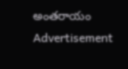అంతరాయం
Advertisement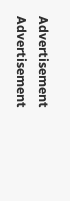Advertisement
Advertisement